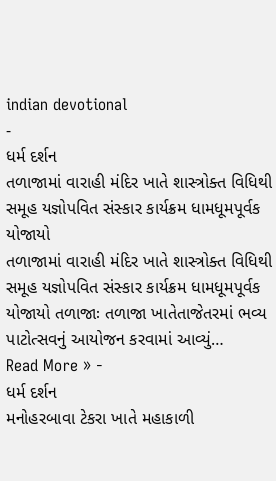indian devotional
-
ધર્મ દર્શન
તળાજામાં વારાહી મંદિર ખાતે શાસ્ત્રોક્ત વિધિથી સમૂહ યજ્ઞોપવિત સંસ્કાર કાર્યક્રમ ધામધૂમપૂર્વક યોજાયો
તળાજામાં વારાહી મંદિર ખાતે શાસ્ત્રોક્ત વિધિથી સમૂહ યજ્ઞોપવિત સંસ્કાર કાર્યક્રમ ધામધૂમપૂર્વક યોજાયો તળાજાઃ તળાજા ખાતેતાજેતરમાં ભવ્ય પાટોત્સવનું આયોજન કરવામાં આવ્યું…
Read More » -
ધર્મ દર્શન
મનોહરબાવા ટેકરા ખાતે મહાકાળી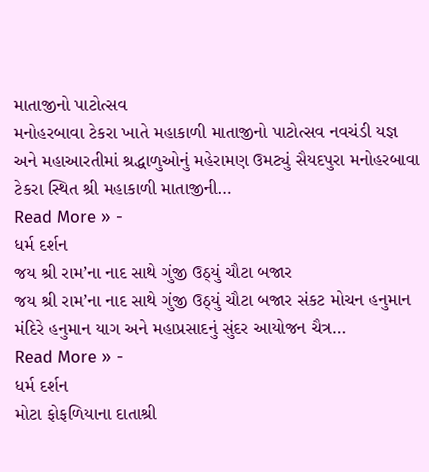માતાજીનો પાટોત્સવ
મનોહરબાવા ટેકરા ખાતે મહાકાળી માતાજીનો પાટોત્સવ નવચંડી યજ્ઞ અને મહાઆરતીમાં શ્રદ્ધાળુઓનું મહેરામણ ઉમટ્યું સૈયદપુરા મનોહરબાવા ટેકરા સ્થિત શ્રી મહાકાળી માતાજીની…
Read More » -
ધર્મ દર્શન
જય શ્રી રામ’ના નાદ સાથે ગુંજી ઉઠ્યું ચૌટા બજાર
જય શ્રી રામ’ના નાદ સાથે ગુંજી ઉઠ્યું ચૌટા બજાર સંકટ મોચન હનુમાન મંદિરે હનુમાન યાગ અને મહાપ્રસાદનું સુંદર આયોજન ચૈત્ર…
Read More » -
ધર્મ દર્શન
મોટા ફોફળિયાના દાતાશ્રી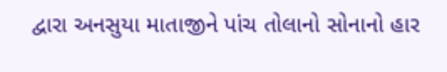દ્વારા અનસુયા માતાજીને પાંચ તોલાનો સોનાનો હાર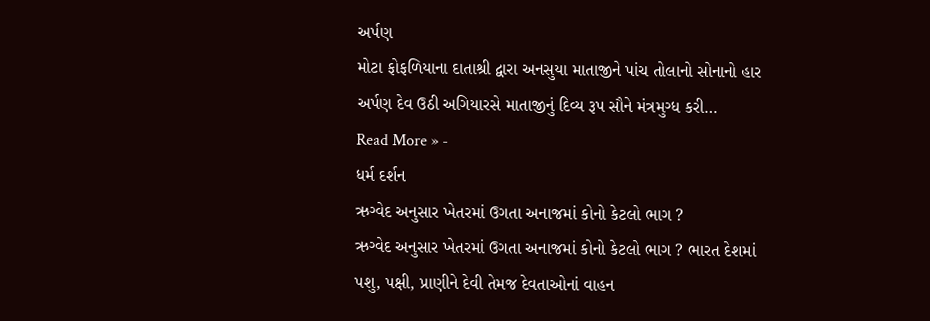અર્પણ
મોટા ફોફળિયાના દાતાશ્રી દ્વારા અનસુયા માતાજીને પાંચ તોલાનો સોનાનો હાર અર્પણ દેવ ઉઠી અગિયારસે માતાજીનું દિવ્ય રૂપ સૌને મંત્રમુગ્ધ કરી…
Read More » -
ધર્મ દર્શન
ઋગ્વેદ અનુસાર ખેતરમાં ઉગતા અનાજમાં કોનો કેટલો ભાગ ?
ઋગ્વેદ અનુસાર ખેતરમાં ઉગતા અનાજમાં કોનો કેટલો ભાગ ? ભારત દેશમાં પશુ, પક્ષી, પ્રાણીને દેવી તેમજ દેવતાઓનાં વાહન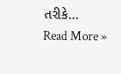તરીકે…
Read More »